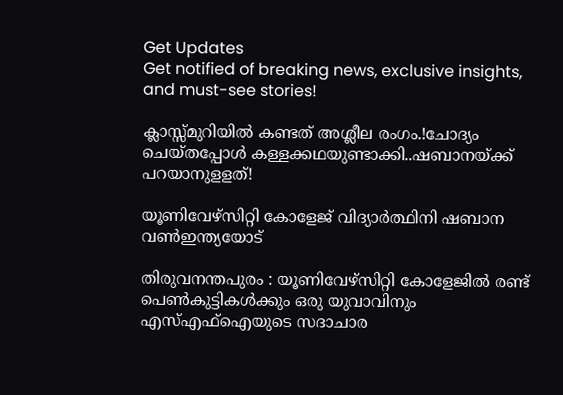Get Updates
Get notified of breaking news, exclusive insights, and must-see stories!

ക്ലാസ്സ്മുറിയില്‍ കണ്ടത് അശ്ലീല രംഗം.!ചോദ്യം ചെയ്തപ്പോള്‍ കള്ളക്കഥയുണ്ടാക്കി..ഷബാനയ്ക്ക് പറയാനുളളത്!

യൂണിവേഴ്സിറ്റി കോളേജ് വിദ്യാർത്ഥിനി ഷബാന വൺഇന്ത്യയോട്

തിരുവനന്തപുരം : യൂണിവേഴ്‌സിറ്റി കോളേജില്‍ രണ്ട് പെണ്‍കുട്ടികള്‍ക്കും ഒരു യുവാവിനും എസ്എഫ്‌ഐയുടെ സദാചാര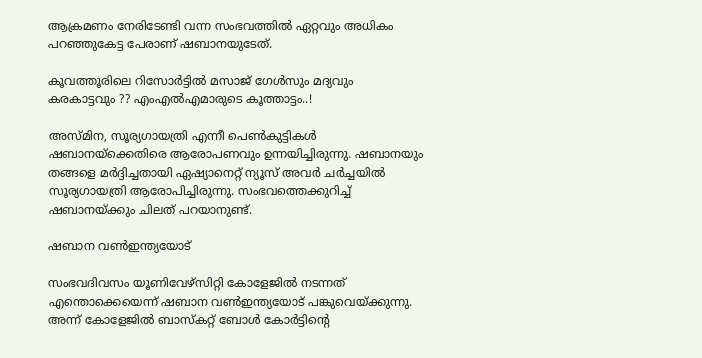ആക്രമണം നേരിടേണ്ടി വന്ന സംഭവത്തില്‍ ഏറ്റവും അധികം പറഞ്ഞുകേട്ട പേരാണ് ഷബാനയുടേത്.

കൂവത്തൂരിലെ റിസോര്‍ട്ടില്‍ മസാജ് ഗേള്‍സും മദ്യവും കരകാട്ടവും ?? എംഎല്‍എമാരുടെ കൂത്താട്ടം..!

അസ്മിന, സൂര്യഗായത്രി എന്നീ പെണ്‍കുട്ടികള്‍ ഷബാനയ്‌ക്കെതിരെ ആരോപണവും ഉന്നയിച്ചിരുന്നു. ഷബാനയും തങ്ങളെ മര്‍ദ്ദിച്ചതായി ഏഷ്യാനെറ്റ് ന്യൂസ് അവര്‍ ചര്‍ച്ചയില്‍ സൂര്യഗായത്രി ആരോപിച്ചിരുന്നു. സംഭവത്തെക്കുറിച്ച് ഷബാനയ്ക്കും ചിലത് പറയാനുണ്ട്.

ഷബാന വൺഇന്ത്യയോട്

സംഭവദിവസം യൂണിവേഴ്‌സിറ്റി കോളേജില്‍ നടന്നത് എന്തൊക്കെയെന്ന് ഷബാന വണ്‍ഇന്ത്യയോട് പങ്കുവെയ്ക്കുന്നു. അന്ന് കോളേജില്‍ ബാസ്‌കറ്റ് ബോള്‍ കോര്‍ട്ടിന്റെ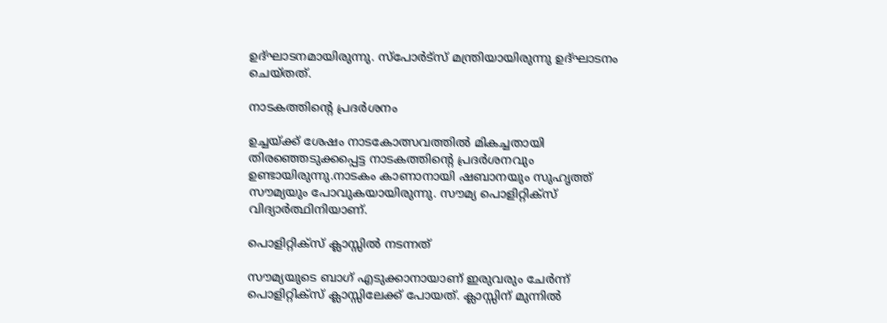ഉദ്ഘാടനമായിരുന്നു. സ്‌പോര്‍ട്‌സ് മന്ത്രിയായിരുന്നു ഉദ്ഘാടനം ചെയ്തത്.

നാടകത്തിന്റെ പ്രദര്‍ശനം

ഉച്ചയ്ക്ക് ശേഷം നാടകോത്സവത്തില്‍ മികച്ചതായി തിരഞ്ഞെടുക്കപ്പെട്ട നാടകത്തിന്റെ പ്രദര്‍ശനവും ഉണ്ടായിരുന്നു.നാടകം കാണാനായി ഷബാനയും സുഹൃത്ത് സൗമ്യയും പോവുകയായിരുന്നു. സൗമ്യ പൊളിറ്റിക്‌സ് വിദ്യാര്‍ത്ഥിനിയാണ്.

പൊളിറ്റിക്സ് ക്ലാസ്സിൽ നടന്നത്

സൗമ്യയുടെ ബാഗ് എടുക്കാനായാണ് ഇരുവരും ചേര്‍ന്ന് പൊളിറ്റിക്‌സ് ക്ലാസ്സിലേക്ക് പോയത്. ക്ലാസ്സിന് മുന്നില്‍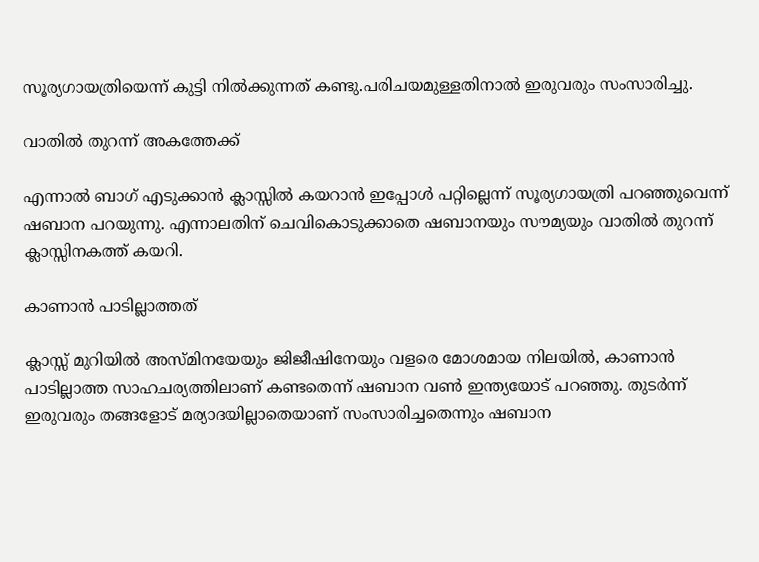സൂര്യഗായത്രിയെന്ന് കുട്ടി നില്‍ക്കുന്നത് കണ്ടു.പരിചയമുള്ളതിനാല്‍ ഇരുവരും സംസാരിച്ചു.

വാതിൽ തുറന്ന് അകത്തേക്ക്

എന്നാല്‍ ബാഗ് എടുക്കാന്‍ ക്ലാസ്സില്‍ കയറാന്‍ ഇപ്പോള്‍ പറ്റില്ലെന്ന് സൂര്യഗായത്രി പറഞ്ഞുവെന്ന് ഷബാന പറയുന്നു. എന്നാലതിന് ചെവികൊടുക്കാതെ ഷബാനയും സൗമ്യയും വാതില്‍ തുറന്ന് ക്ലാസ്സിനകത്ത് കയറി.

കാണാൻ പാടില്ലാത്തത്

ക്ലാസ്സ് മുറിയില്‍ അസ്മിനയേയും ജിജീഷിനേയും വളരെ മോശമായ നിലയില്‍, കാണാന്‍ പാടില്ലാത്ത സാഹചര്യത്തിലാണ് കണ്ടതെന്ന് ഷബാന വണ്‍ ഇന്ത്യയോട് പറഞ്ഞു. തുടര്‍ന്ന് ഇരുവരും തങ്ങളോട് മര്യാദയില്ലാതെയാണ് സംസാരിച്ചതെന്നും ഷബാന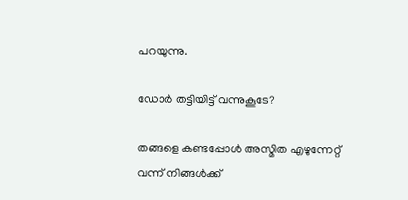പറയുന്നു.

ഡോർ തട്ടിയിട്ട് വന്നുകൂടേ?

തങ്ങളെ കണ്ടപ്പോള്‍ അസ്മിത എഴുന്നേറ്റ് വന്ന് നിങ്ങള്‍ക്ക്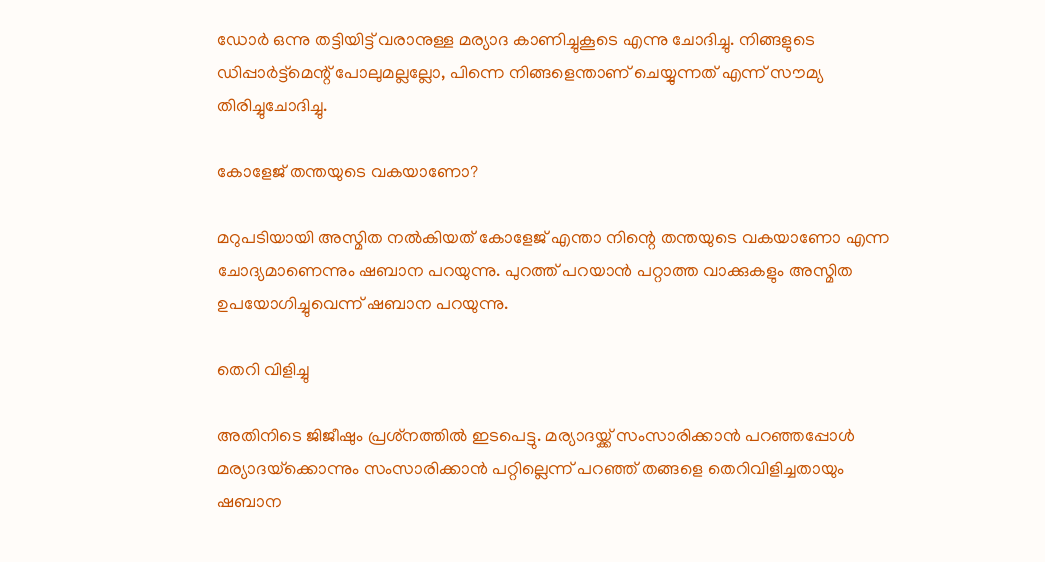ഡോര്‍ ഒന്നു തട്ടിയിട്ട് വരാനുള്ള മര്യാദ കാണിച്ചുകൂടെ എന്നു ചോദിച്ചു. നിങ്ങളുടെ ഡിപ്പാര്‍ട്ട്‌മെന്റ് പോലുമല്ലല്ലോ, പിന്നെ നിങ്ങളെന്താണ് ചെയ്യുന്നത് എന്ന് സൗമ്യ തിരിച്ചുചോദിച്ചു.

കോളേജ് തന്തയുടെ വകയാണോ?

മറുപടിയായി അസ്മിത നല്‍കിയത് കോളേജ് എന്താ നിന്റെ തന്തയുടെ വകയാണോ എന്ന ചോദ്യമാണെന്നും ഷബാന പറയുന്നു. പുറത്ത് പറയാന്‍ പറ്റാത്ത വാക്കുകളും അസ്മിത ഉപയോഗിച്ചുവെന്ന് ഷബാന പറയുന്നു.

തെറി വിളിച്ചു

അതിനിടെ ജിജീഷും പ്രശ്‌നത്തില്‍ ഇടപെട്ടു. മര്യാദയ്ക്ക് സംസാരിക്കാന്‍ പറഞ്ഞപ്പോള്‍ മര്യാദയ്‌ക്കൊന്നും സംസാരിക്കാന്‍ പറ്റില്ലെന്ന് പറഞ്ഞ് തങ്ങളെ തെറിവിളിച്ചതായും ഷബാന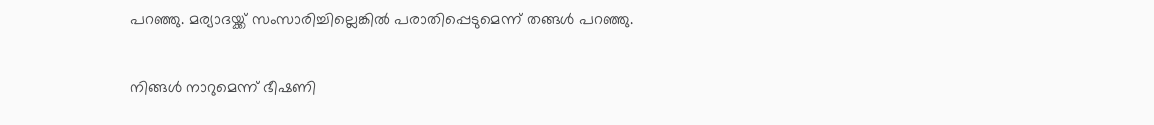പറഞ്ഞു. മര്യാദയ്ക്ക് സംസാരിച്ചില്ലെങ്കില്‍ പരാതിപ്പെടുമെന്ന് തങ്ങള്‍ പറഞ്ഞു.

നിങ്ങള്‍ നാറുമെന്ന് ഭീഷണി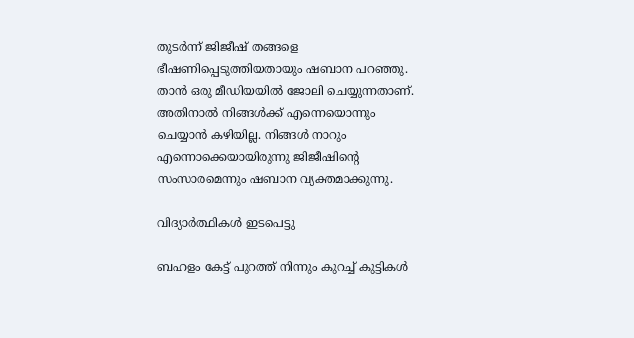തുടര്‍ന്ന് ജിജീഷ് തങ്ങളെ ഭീഷണിപ്പെടുത്തിയതായും ഷബാന പറഞ്ഞു. താന്‍ ഒരു മീഡിയയില്‍ ജോലി ചെയ്യുന്നതാണ്. അതിനാല്‍ നിങ്ങള്‍ക്ക് എന്നെയൊന്നും ചെയ്യാന്‍ കഴിയില്ല. നിങ്ങള്‍ നാറും എന്നൊക്കെയായിരുന്നു ജിജീഷിന്റെ സംസാരമെന്നും ഷബാന വ്യക്തമാക്കുന്നു.

വിദ്യാർത്ഥികൾ ഇടപെട്ടു

ബഹളം കേട്ട് പുറത്ത് നിന്നും കുറച്ച് കുട്ടികള്‍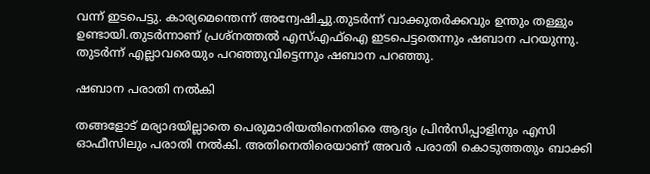വന്ന് ഇടപെട്ടു. കാര്യമെന്തെന്ന് അന്വേഷിച്ചു.തുടര്‍ന്ന് വാക്കുതര്‍ക്കവും ഉന്തും തള്ളും ഉണ്ടായി.തുടര്‍ന്നാണ് പ്രശ്‌നത്തല്‍ എസ്എഫ്‌ഐ ഇടപെട്ടതെന്നും ഷബാന പറയുന്നു. തുടര്‍ന്ന് എല്ലാവരെയും പറഞ്ഞുവിട്ടെന്നും ഷബാന പറഞ്ഞു.

ഷബാന പരാതി നൽകി

തങ്ങളോട് മര്യാദയില്ലാതെ പെരുമാരിയതിനെതിരെ ആദ്യം പ്രിന്‍സിപ്പാളിനും എസി ഓഫീസിലും പരാതി നല്‍കി. അതിനെതിരെയാണ് അവര്‍ പരാതി കൊടുത്തതും ബാക്കി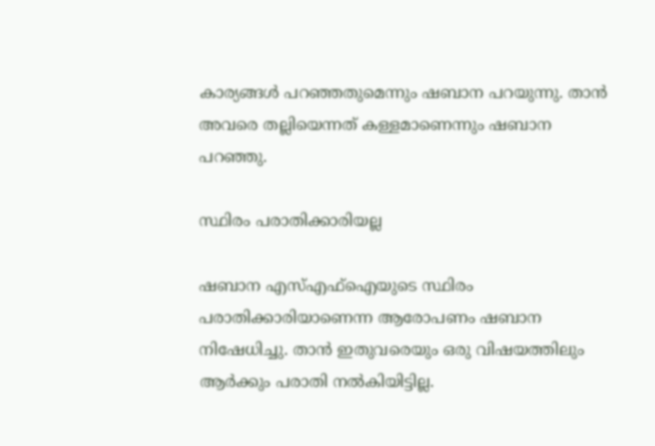കാര്യങ്ങള്‍ പറഞ്ഞതുമെന്നും ഷബാന പറയുന്നു. താന്‍ അവരെ തല്ലിയെന്നത് കള്ളമാണെന്നും ഷബാന പറഞ്ഞു.

സ്ഥിരം പരാതിക്കാരിയല്ല

ഷബാന എസ്എഫ്‌ഐയുടെ സ്ഥിരം പരാതിക്കാരിയാണെന്ന ആരോപണം ഷബാന നിഷേധിച്ചു. താന്‍ ഇതുവരെയും ഒരു വിഷയത്തിലും ആര്‍ക്കും പരാതി നല്‍കിയിട്ടില്ല.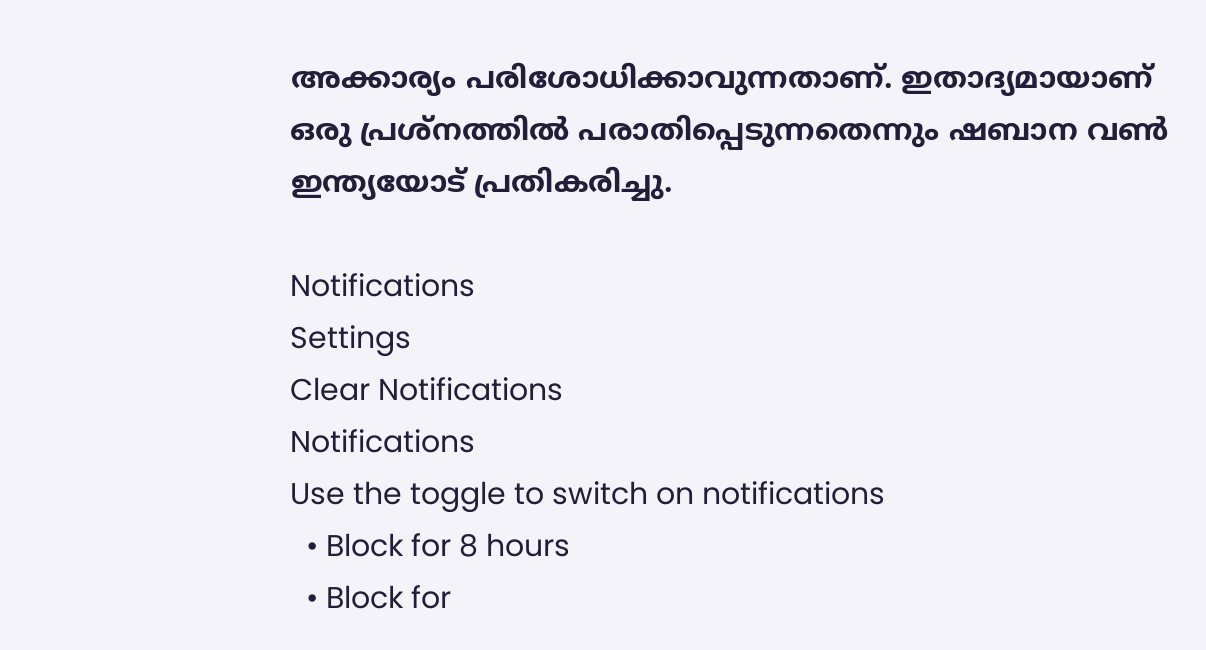അക്കാര്യം പരിശോധിക്കാവുന്നതാണ്. ഇതാദ്യമായാണ് ഒരു പ്രശ്‌നത്തില്‍ പരാതിപ്പെടുന്നതെന്നും ഷബാന വണ്‍ ഇന്ത്യയോട് പ്രതികരിച്ചു.

Notifications
Settings
Clear Notifications
Notifications
Use the toggle to switch on notifications
  • Block for 8 hours
  • Block for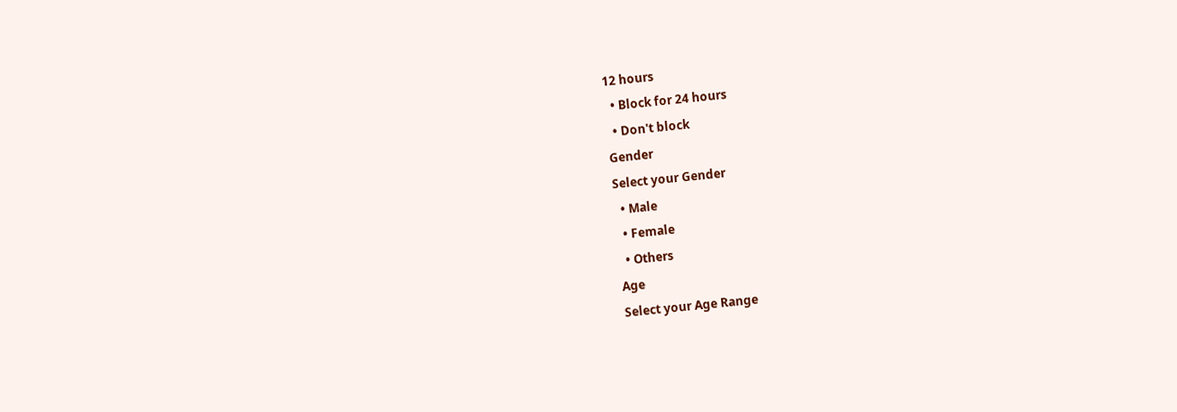12 hours
  • Block for 24 hours
  • Don't block
Gender
Select your Gender
  • Male
  • Female
  • Others
Age
Select your Age Range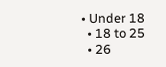• Under 18
  • 18 to 25
  • 26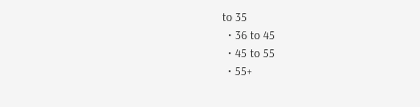to 35
  • 36 to 45
  • 45 to 55
  • 55+